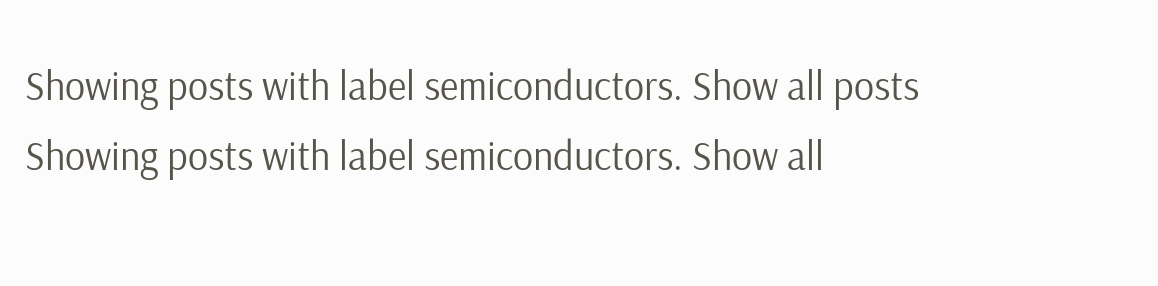Showing posts with label semiconductors. Show all posts
Showing posts with label semiconductors. Show all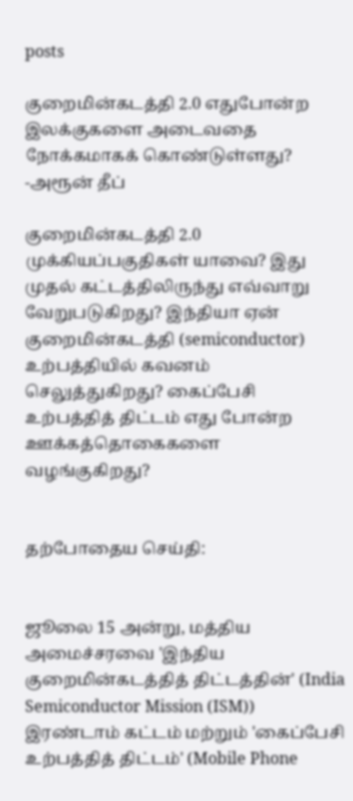posts

குறைமின்கடத்தி 2.0 எதுபோன்ற இலக்குகளை அடைவதை நோக்கமாகக் கொண்டுள்ளது? -அரூன் தீப்

குறைமின்கடத்தி 2.0 முக்கியப்பகுதிகள் யாவை? இது முதல் கட்டத்திலிருந்து எவ்வாறு வேறுபடுகிறது? இந்தியா ஏன் குறைமின்கடத்தி (semiconductor) உற்பத்தியில் கவனம் செலுத்துகிறது? கைப்பேசி உற்பத்தித் திட்டம் எது போன்ற ஊக்கத்தொகைகளை வழங்குகிறது?


தற்போதைய செய்தி:


ஜூலை 15 அன்று, மத்திய அமைச்சரவை 'இந்திய குறைமின்கடத்தித் திட்டத்தின்' (India Semiconductor Mission (ISM)) இரண்டாம் கட்டம் மற்றும் 'கைப்பேசி உற்பத்தித் திட்டம்' (Mobile Phone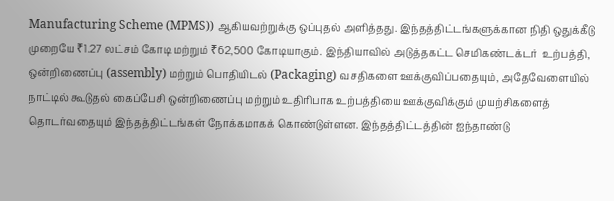Manufacturing Scheme (MPMS)) ஆகியவற்றுக்கு ஒப்புதல் அளித்தது. இந்தத்திட்டங்களுக்கான நிதி ஒதுக்கீடு முறையே ₹1.27 லட்சம் கோடி மற்றும் ₹62,500 கோடியாகும். இந்தியாவில் அடுத்தகட்ட செமிகண்டக்டர்  உற்பத்தி, ஒன்றிணைப்பு (assembly) மற்றும் பொதியிடல் (Packaging) வசதிகளை ஊக்குவிப்பதையும், அதேவேளையில் நாட்டில் கூடுதல் கைப்பேசி ஒன்றிணைப்பு மற்றும் உதிரிபாக உற்பத்தியை ஊக்குவிக்கும் முயற்சிகளைத் தொடர்வதையும் இந்தத்திட்டங்கள் நோக்கமாகக் கொண்டுள்ளன. இந்தத்திட்டத்தின் ஐந்தாண்டு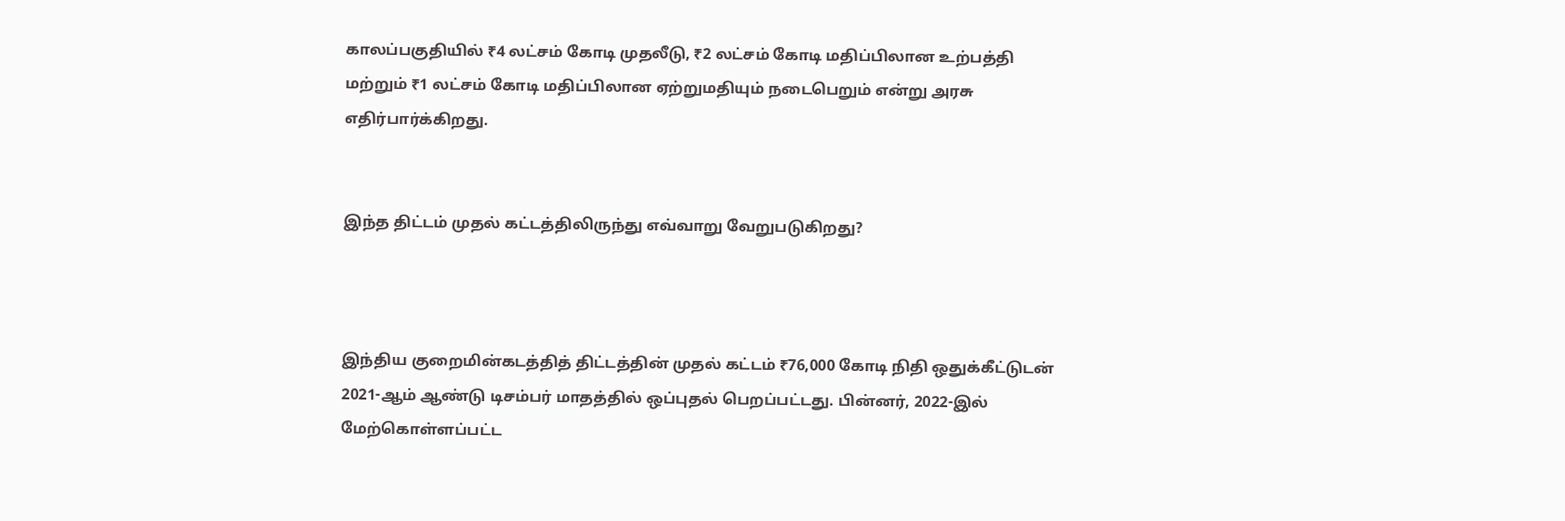காலப்பகுதியில் ₹4 லட்சம் கோடி முதலீடு, ₹2 லட்சம் கோடி மதிப்பிலான உற்பத்தி மற்றும் ₹1 லட்சம் கோடி மதிப்பிலான ஏற்றுமதியும் நடைபெறும் என்று அரசு எதிர்பார்க்கிறது.


இந்த திட்டம் முதல் கட்டத்திலிருந்து எவ்வாறு வேறுபடுகிறது?



இந்திய குறைமின்கடத்தித் திட்டத்தின் முதல் கட்டம் ₹76,000 கோடி நிதி ஒதுக்கீட்டுடன் 2021-ஆம் ஆண்டு டிசம்பர் மாதத்தில் ஒப்புதல் பெறப்பட்டது. பின்னர், 2022-இல் மேற்கொள்ளப்பட்ட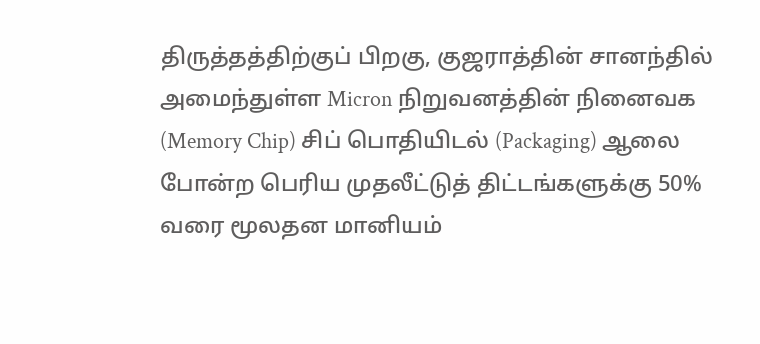திருத்தத்திற்குப் பிறகு, குஜராத்தின் சானந்தில் அமைந்துள்ள Micron நிறுவனத்தின் நினைவக (Memory Chip) சிப் பொதியிடல் (Packaging) ஆலை போன்ற பெரிய முதலீட்டுத் திட்டங்களுக்கு 50% வரை மூலதன மானியம்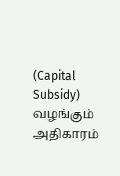(Capital Subsidy) வழங்கும் அதிகாரம்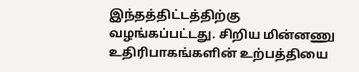இந்தத்திட்டத்திற்கு வழங்கப்பட்டது. சிறிய மின்னணு உதிரிபாகங்களின் உற்பத்தியை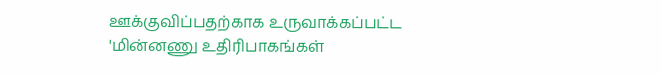ஊக்குவிப்பதற்காக உருவாக்கப்பட்ட 'மின்னணு உதிரிபாகங்கள்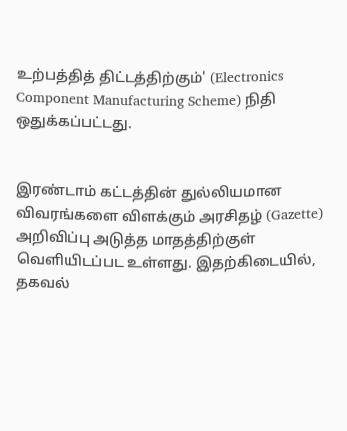உற்பத்தித் திட்டத்திற்கும்' (Electronics Component Manufacturing Scheme) நிதி ஒதுக்கப்பட்டது.


இரண்டாம் கட்டத்தின் துல்லியமான விவரங்களை விளக்கும் அரசிதழ் (Gazette) அறிவிப்பு அடுத்த மாதத்திற்குள் வெளியிடப்பட உள்ளது. இதற்கிடையில், தகவல்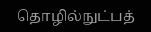தொழில்நுட்பத்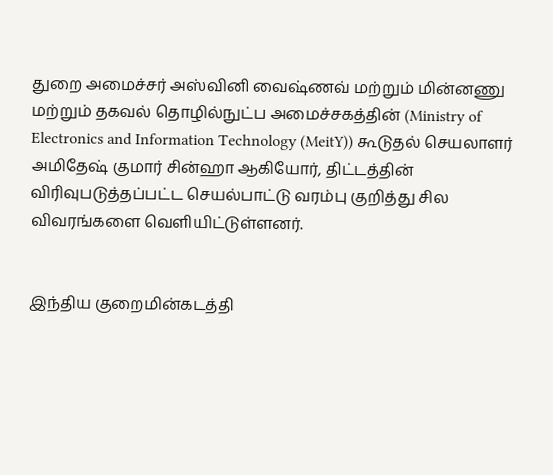துறை அமைச்சர் அஸ்வினி வைஷ்ணவ் மற்றும் மின்னணு மற்றும் தகவல் தொழில்நுட்ப அமைச்சகத்தின் (Ministry of Electronics and Information Technology (MeitY)) கூடுதல் செயலாளர் அமிதேஷ் குமார் சின்ஹா ஆகியோர், திட்டத்தின் விரிவுபடுத்தப்பட்ட செயல்பாட்டு வரம்பு குறித்து சில விவரங்களை வெளியிட்டுள்ளனர்.


இந்திய குறைமின்கடத்தி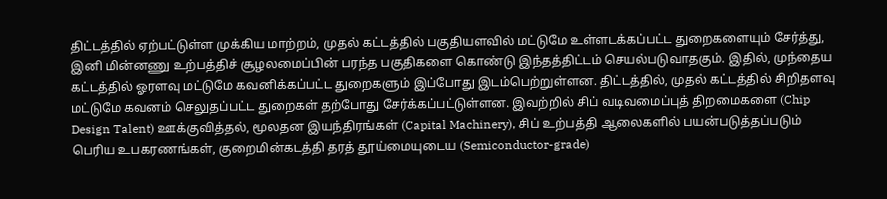திட்டத்தில் ஏற்பட்டுள்ள முக்கிய மாற்றம், முதல் கட்டத்தில் பகுதியளவில் மட்டுமே உள்ளடக்கப்பட்ட துறைகளையும் சேர்த்து, இனி மின்னணு உற்பத்திச் சூழலமைப்பின் பரந்த பகுதிகளை கொண்டு இந்தத்திட்டம் செயல்படுவாதகும். இதில், முந்தைய கட்டத்தில் ஓரளவு மட்டுமே கவனிக்கப்பட்ட துறைகளும் இப்போது இடம்பெற்றுள்ளன. திட்டத்தில், முதல் கட்டத்தில் சிறிதளவு மட்டுமே கவனம் செலுதப்பட்ட துறைகள் தற்போது சேர்க்கப்பட்டுள்ளன. இவற்றில் சிப் வடிவமைப்புத் திறமைகளை (Chip Design Talent) ஊக்குவித்தல், மூலதன இயந்திரங்கள் (Capital Machinery), சிப் உற்பத்தி ஆலைகளில் பயன்படுத்தப்படும் பெரிய உபகரணங்கள், குறைமின்கடத்தி தரத் தூய்மையுடைய (Semiconductor-grade)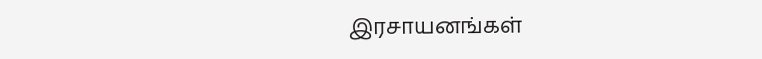இரசாயனங்கள்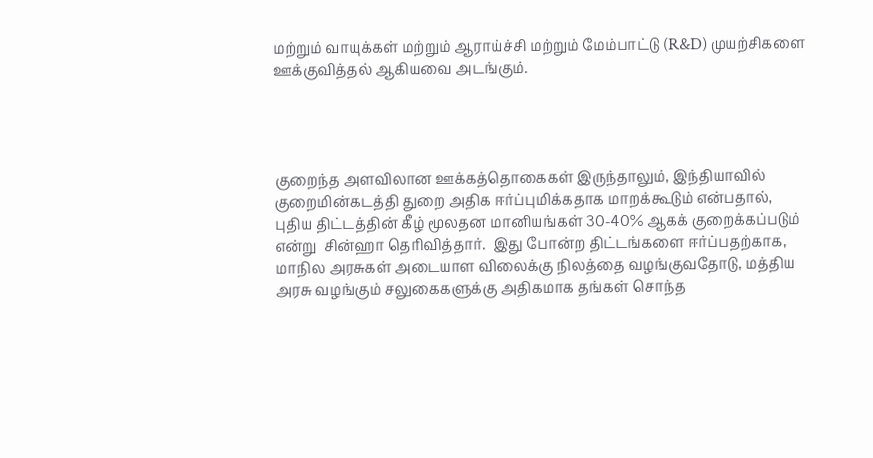மற்றும் வாயுக்கள் மற்றும் ஆராய்ச்சி மற்றும் மேம்பாட்டு (R&D) முயற்சிகளை ஊக்குவித்தல் ஆகியவை அடங்கும்.




குறைந்த அளவிலான ஊக்கத்தொகைகள் இருந்தாலும், இந்தியாவில் குறைமின்கடத்தி துறை அதிக ஈர்ப்புமிக்கதாக மாறக்கூடும் என்பதால், புதிய திட்டத்தின் கீழ் மூலதன மானியங்கள் 30-40% ஆகக் குறைக்கப்படும் என்று  சின்ஹா தெரிவித்தார்.  இது போன்ற திட்டங்களை ஈர்ப்பதற்காக, மாநில அரசுகள் அடையாள விலைக்கு நிலத்தை வழங்குவதோடு, மத்திய அரசு வழங்கும் சலுகைகளுக்கு அதிகமாக தங்கள் சொந்த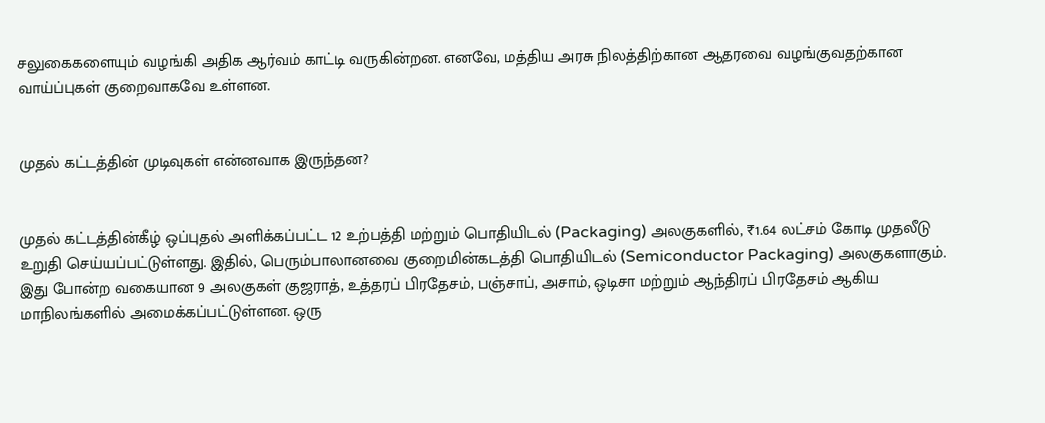சலுகைகளையும் வழங்கி அதிக ஆர்வம் காட்டி வருகின்றன. எனவே, மத்திய அரசு நிலத்திற்கான ஆதரவை வழங்குவதற்கான வாய்ப்புகள் குறைவாகவே உள்ளன.


முதல் கட்டத்தின் முடிவுகள் என்னவாக இருந்தன?


முதல் கட்டத்தின்கீழ் ஒப்புதல் அளிக்கப்பட்ட 12 உற்பத்தி மற்றும் பொதியிடல் (Packaging) அலகுகளில், ₹1.64 லட்சம் கோடி முதலீடு உறுதி செய்யப்பட்டுள்ளது. இதில், பெரும்பாலானவை குறைமின்கடத்தி பொதியிடல் (Semiconductor Packaging) அலகுகளாகும். இது போன்ற வகையான 9 அலகுகள் குஜராத், உத்தரப் பிரதேசம், பஞ்சாப், அசாம், ஒடிசா மற்றும் ஆந்திரப் பிரதேசம் ஆகிய மாநிலங்களில் அமைக்கப்பட்டுள்ளன. ஒரு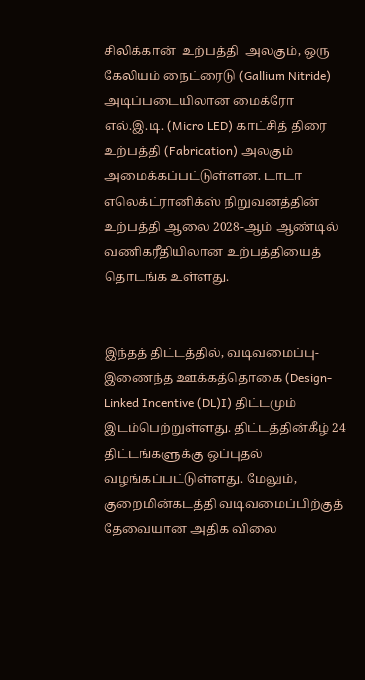சிலிக்கான்  உற்பத்தி  அலகும், ஒரு கேலியம் நைட்ரைடு (Gallium Nitride) அடிப்படையிலான மைக்ரோ எல்.இ.டி. (Micro LED) காட்சித் திரை உற்பத்தி (Fabrication) அலகும் அமைக்கப்பட்டுள்ளன. டாடா எலெக்ட்ரானிக்ஸ் நிறுவனத்தின் உற்பத்தி ஆலை 2028-ஆம் ஆண்டில் வணிகரீதியிலான உற்பத்தியைத் தொடங்க உள்ளது.


இந்தத் திட்டத்தில், வடிவமைப்பு-இணைந்த ஊக்கத்தொகை (Design-Linked Incentive (DL)I) திட்டமும் இடம்பெற்றுள்ளது. திட்டத்தின்கீழ் 24 திட்டங்களுக்கு ஒப்புதல் வழங்கப்பட்டுள்ளது. மேலும், குறைமின்கடத்தி வடிவமைப்பிற்குத் தேவையான அதிக விலை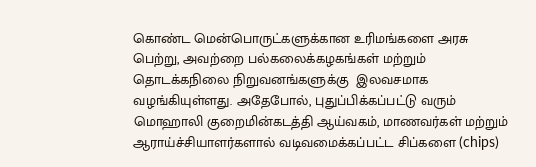கொண்ட மென்பொருட்களுக்கான உரிமங்களை அரசு பெற்று, அவற்றை பல்கலைக்கழகங்கள் மற்றும் தொடக்கநிலை நிறுவனங்களுக்கு  இலவசமாக வழங்கியுள்ளது. அதேபோல், புதுப்பிக்கப்பட்டு வரும் மொஹாலி குறைமின்கடத்தி ஆய்வகம், மாணவர்கள் மற்றும் ஆராய்ச்சியாளர்களால் வடிவமைக்கப்பட்ட சிப்களை (chips)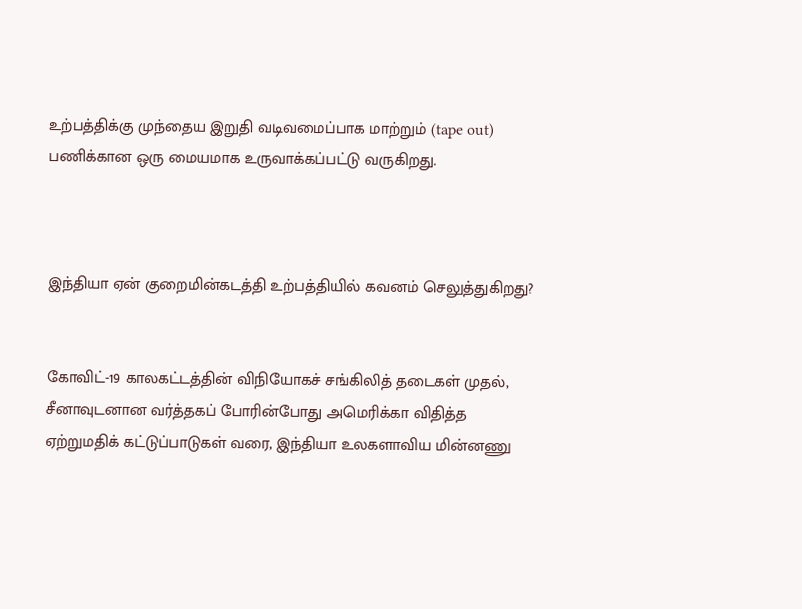உற்பத்திக்கு முந்தைய இறுதி வடிவமைப்பாக மாற்றும் (tape out) பணிக்கான ஒரு மையமாக உருவாக்கப்பட்டு வருகிறது.



இந்தியா ஏன் குறைமின்கடத்தி உற்பத்தியில் கவனம் செலுத்துகிறது?


கோவிட்-19 காலகட்டத்தின் விநியோகச் சங்கிலித் தடைகள் முதல், சீனாவுடனான வர்த்தகப் போரின்போது அமெரிக்கா விதித்த ஏற்றுமதிக் கட்டுப்பாடுகள் வரை, இந்தியா உலகளாவிய மின்னணு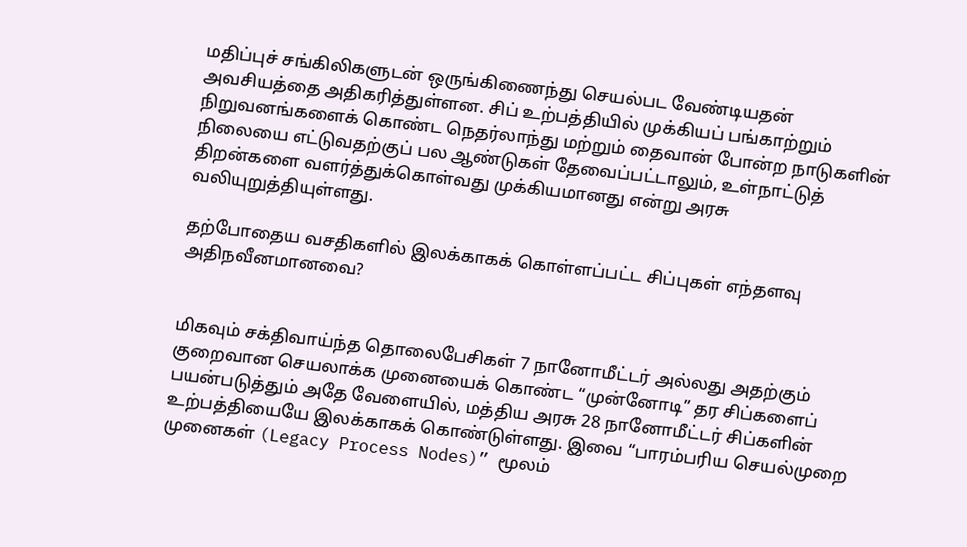மதிப்புச் சங்கிலிகளுடன் ஒருங்கிணைந்து செயல்பட வேண்டியதன் அவசியத்தை அதிகரித்துள்ளன. சிப் உற்பத்தியில் முக்கியப் பங்காற்றும் நிறுவனங்களைக் கொண்ட நெதர்லாந்து மற்றும் தைவான் போன்ற நாடுகளின் நிலையை எட்டுவதற்குப் பல ஆண்டுகள் தேவைப்பட்டாலும், உள்நாட்டுத் திறன்களை வளர்த்துக்கொள்வது முக்கியமானது என்று அரசு வலியுறுத்தியுள்ளது.

தற்போதைய வசதிகளில் இலக்காகக் கொள்ளப்பட்ட சிப்புகள் எந்தளவு அதிநவீனமானவை?


மிகவும் சக்திவாய்ந்த தொலைபேசிகள் 7 நானோமீட்டர் அல்லது அதற்கும் குறைவான செயலாக்க முனையைக் கொண்ட “முன்னோடி” தர சிப்களைப் பயன்படுத்தும் அதே வேளையில், மத்திய அரசு 28 நானோமீட்டர் சிப்களின் உற்பத்தியையே இலக்காகக் கொண்டுள்ளது. இவை “பாரம்பரிய செயல்முறை முனைகள் (Legacy Process Nodes)” மூலம்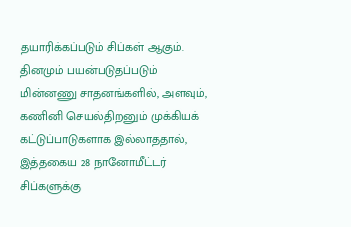தயாரிக்கப்படும் சிப்கள் ஆகும். தினமும் பயன்படுதப்படும் மின்னணு சாதனங்களில், அளவும், கணினி செயல்திறனும் முக்கியக் கட்டுப்பாடுகளாக இல்லாததால், இத்தகைய 28 நானோமீட்டர் சிப்களுக்கு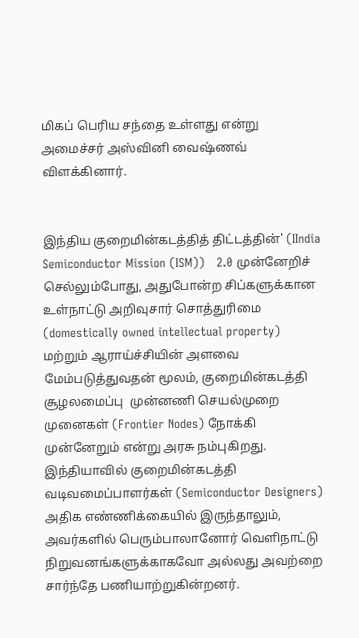மிகப் பெரிய சந்தை உள்ளது என்று அமைச்சர் அஸ்வினி வைஷ்ணவ் விளக்கினார்.


இந்திய குறைமின்கடத்தித் திட்டத்தின்' (IIndia Semiconductor Mission (ISM))   2.0 முன்னேறிச் செல்லும்போது, அதுபோன்ற சிப்களுக்கான உள்நாட்டு அறிவுசார் சொத்துரிமை (domestically owned intellectual property) மற்றும் ஆராய்ச்சியின் அளவை மேம்படுத்துவதன் மூலம், குறைமின்கடத்தி சூழலமைப்பு  முன்னணி செயல்முறை முனைகள் (Frontier Nodes) நோக்கி முன்னேறும் என்று அரசு நம்புகிறது. இந்தியாவில் குறைமின்கடத்தி வடிவமைப்பாளர்கள் (Semiconductor Designers) அதிக எண்ணிக்கையில் இருந்தாலும், அவர்களில் பெரும்பாலானோர் வெளிநாட்டு நிறுவனங்களுக்காகவோ அல்லது அவற்றை சார்ந்தே பணியாற்றுகின்றனர்.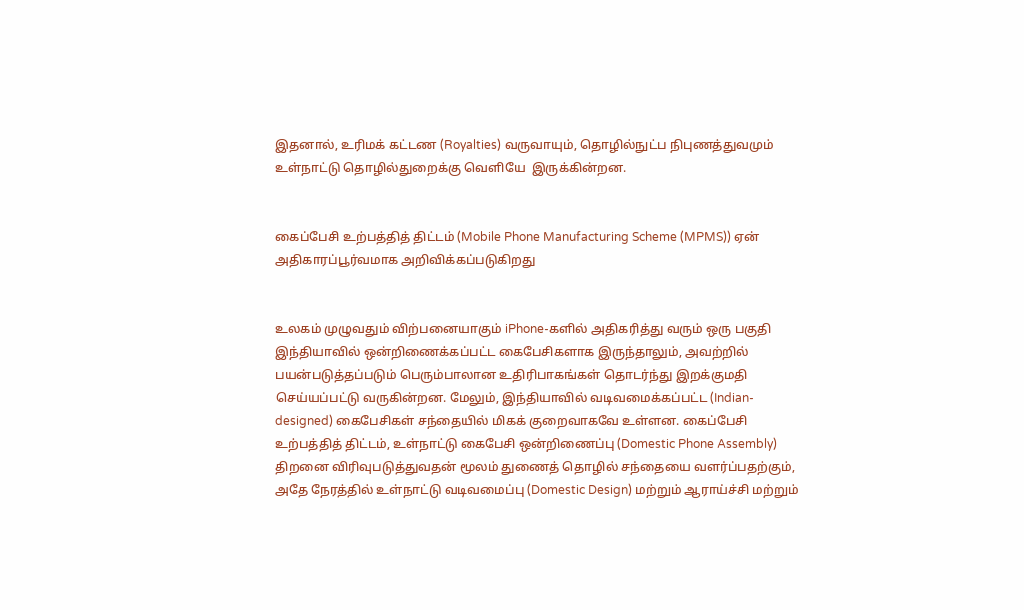இதனால், உரிமக் கட்டண (Royalties) வருவாயும், தொழில்நுட்ப நிபுணத்துவமும் உள்நாட்டு தொழில்துறைக்கு வெளியே  இருக்கின்றன.


கைப்பேசி உற்பத்தித் திட்டம் (Mobile Phone Manufacturing Scheme (MPMS)) ஏன் அதிகாரப்பூர்வமாக அறிவிக்கப்படுகிறது


உலகம் முழுவதும் விற்பனையாகும் iPhone-களில் அதிகரித்து வரும் ஒரு பகுதி இந்தியாவில் ஒன்றிணைக்கப்பட்ட கைபேசிகளாக இருந்தாலும், அவற்றில் பயன்படுத்தப்படும் பெரும்பாலான உதிரிபாகங்கள் தொடர்ந்து இறக்குமதி செய்யப்பட்டு வருகின்றன. மேலும், இந்தியாவில் வடிவமைக்கப்பட்ட (Indian-designed) கைபேசிகள் சந்தையில் மிகக் குறைவாகவே உள்ளன. கைப்பேசி உற்பத்தித் திட்டம், உள்நாட்டு கைபேசி ஒன்றிணைப்பு (Domestic Phone Assembly) திறனை விரிவுபடுத்துவதன் மூலம் துணைத் தொழில் சந்தையை வளர்ப்பதற்கும், அதே நேரத்தில் உள்நாட்டு வடிவமைப்பு (Domestic Design) மற்றும் ஆராய்ச்சி மற்றும்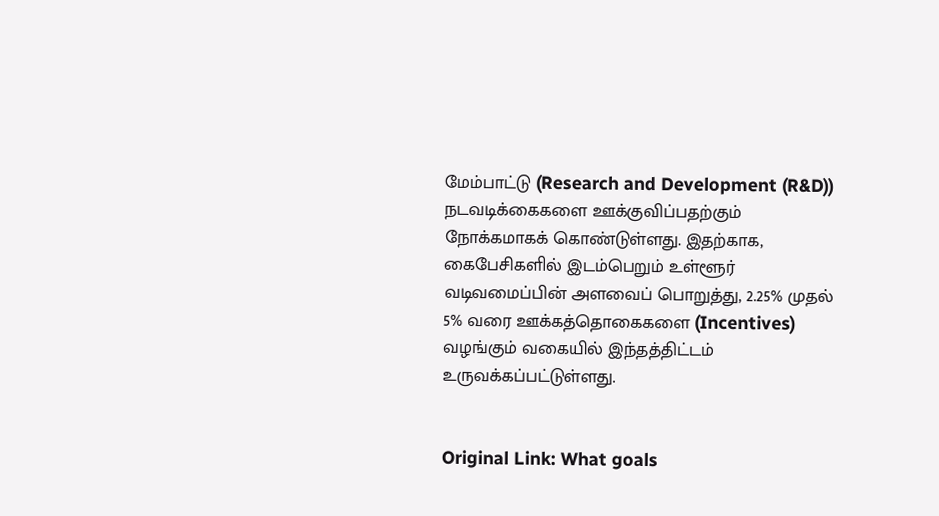மேம்பாட்டு (Research and Development (R&D)) நடவடிக்கைகளை ஊக்குவிப்பதற்கும் நோக்கமாகக் கொண்டுள்ளது. இதற்காக, கைபேசிகளில் இடம்பெறும் உள்ளூர் வடிவமைப்பின் அளவைப் பொறுத்து, 2.25% முதல் 5% வரை ஊக்கத்தொகைகளை (Incentives) வழங்கும் வகையில் இந்தத்திட்டம் உருவக்கப்பட்டுள்ளது.


Original Link: What goals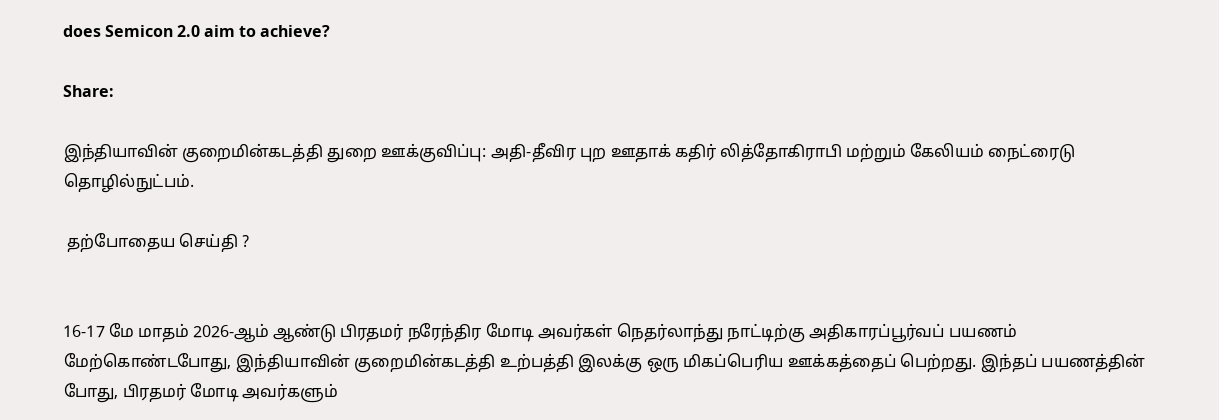does Semicon 2.0 aim to achieve?

Share:

இந்தியாவின் குறைமின்கடத்தி துறை ஊக்குவிப்பு: அதி-தீவிர புற ஊதாக் கதிர் லித்தோகிராபி மற்றும் கேலியம் நைட்ரைடு தொழில்நுட்பம்.

 தற்போதைய செய்தி ?


16-17 மே மாதம் 2026-ஆம் ஆண்டு பிரதமர் நரேந்திர மோடி அவர்கள் நெதர்லாந்து நாட்டிற்கு அதிகாரப்பூர்வப் பயணம் மேற்கொண்டபோது, இந்தியாவின் குறைமின்கடத்தி உற்பத்தி இலக்கு ஒரு மிகப்பெரிய ஊக்கத்தைப் பெற்றது. இந்தப் பயணத்தின் போது, பிரதமர் மோடி அவர்களும்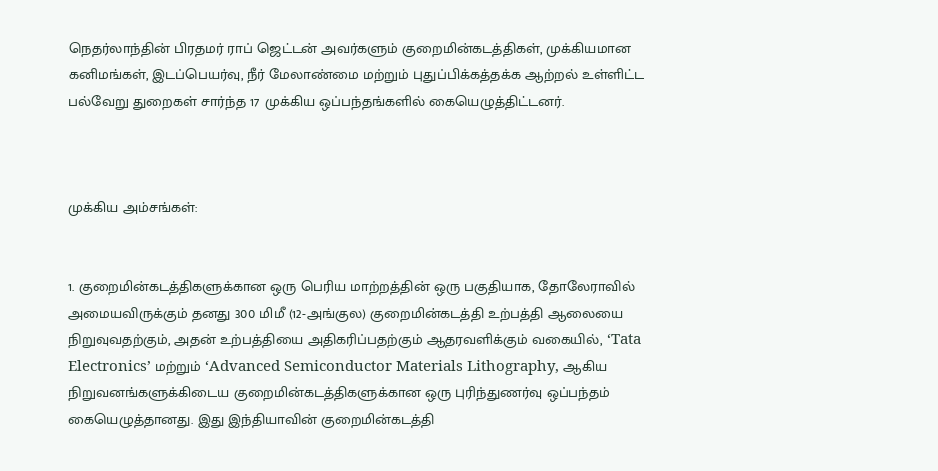நெதர்லாந்தின் பிரதமர் ராப் ஜெட்டன் அவர்களும் குறைமின்கடத்திகள், முக்கியமான கனிமங்கள், இடப்பெயர்வு, நீர் மேலாண்மை மற்றும் புதுப்பிக்கத்தக்க ஆற்றல் உள்ளிட்ட பல்வேறு துறைகள் சார்ந்த 17 முக்கிய ஒப்பந்தங்களில் கையெழுத்திட்டனர்.



முக்கிய அம்சங்கள்:


1. குறைமின்கடத்திகளுக்கான ஒரு பெரிய மாற்றத்தின் ஒரு பகுதியாக, தோலேராவில் அமையவிருக்கும் தனது 300 மிமீ (12-அங்குல) குறைமின்கடத்தி உற்பத்தி ஆலையை நிறுவுவதற்கும், அதன் உற்பத்தியை அதிகரிப்பதற்கும் ஆதரவளிக்கும் வகையில், ‘Tata Electronics’ மற்றும் ‘Advanced Semiconductor Materials Lithography, ஆகிய நிறுவனங்களுக்கிடைய குறைமின்கடத்திகளுக்கான ஒரு புரிந்துணர்வு ஒப்பந்தம் கையெழுத்தானது. இது இந்தியாவின் குறைமின்கடத்தி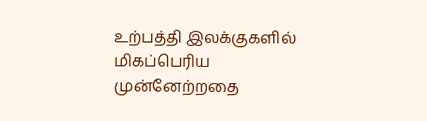உற்பத்தி இலக்குகளில் மிகப்பெரிய முன்னேற்றதை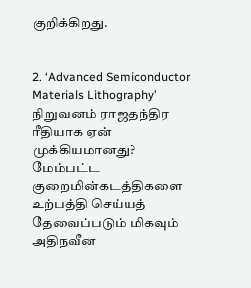குறிக்கிறது.


2. ‘Advanced Semiconductor Materials Lithography’ நிறுவனம் ராஜதந்திர ரீதியாக ஏன் முக்கியமானது? மேம்பட்ட குறைமின்கடத்திகளை உற்பத்தி செய்யத் தேவைப்படும் மிகவும் அதிநவீன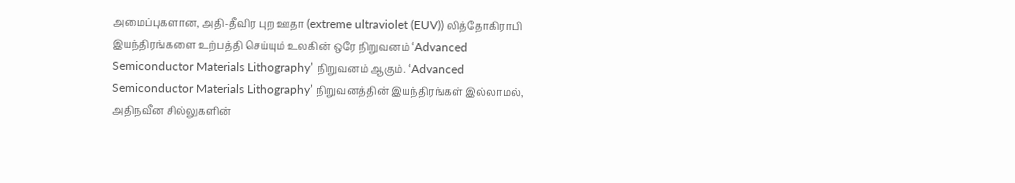அமைப்புகளான, அதி-தீவிர புற ஊதா (extreme ultraviolet (EUV)) லித்தோகிராபி இயந்திரங்களை உற்பத்தி செய்யும் உலகின் ஒரே நிறுவனம் ‘Advanced Semiconductor Materials Lithography’ நிறுவனம் ஆகும். ‘Advanced Semiconductor Materials Lithography’ நிறுவனத்தின் இயந்திரங்கள் இல்லாமல், அதிநவீன சில்லுகளின்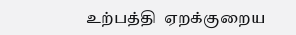உற்பத்தி  ஏறக்குறைய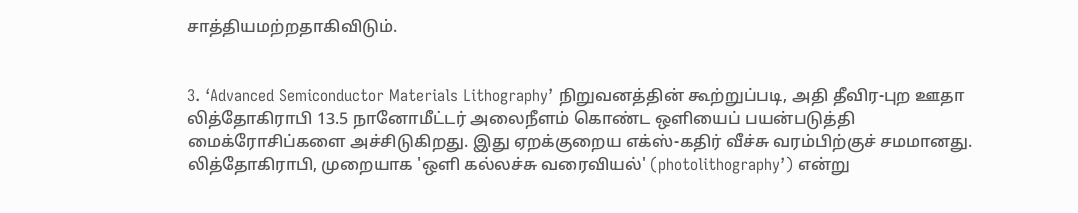சாத்தியமற்றதாகிவிடும்.


3. ‘Advanced Semiconductor Materials Lithography’ நிறுவனத்தின் கூற்றுப்படி, அதி தீவிர-புற ஊதா லித்தோகிராபி 13.5 நானோமீட்டர் அலைநீளம் கொண்ட ஒளியைப் பயன்படுத்தி மைக்ரோசிப்களை அச்சிடுகிறது. இது ஏறக்குறைய எக்ஸ்-கதிர் வீச்சு வரம்பிற்குச் சமமானது. லித்தோகிராபி, முறையாக 'ஒளி கல்லச்சு வரைவியல்' (photolithography’) என்று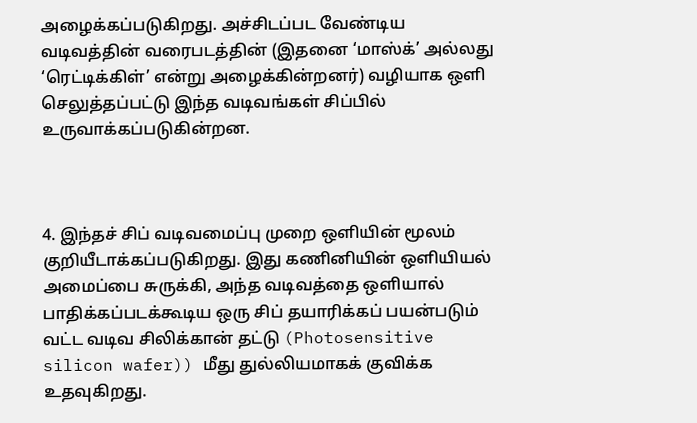அழைக்கப்படுகிறது. அச்சிடப்பட வேண்டிய வடிவத்தின் வரைபடத்தின் (இதனை ‘மாஸ்க்’ அல்லது ‘ரெட்டிக்கிள்’ என்று அழைக்கின்றனர்) வழியாக ஒளி செலுத்தப்பட்டு இந்த வடிவங்கள் சிப்பில் உருவாக்கப்படுகின்றன.



4. இந்தச் சிப் வடிவமைப்பு முறை ஒளியின் மூலம் குறியீடாக்கப்படுகிறது. இது கணினியின் ஒளியியல் அமைப்பை சுருக்கி, அந்த வடிவத்தை ஒளியால் பாதிக்கப்படக்கூடிய ஒரு சிப் தயாரிக்கப் பயன்படும் வட்ட வடிவ சிலிக்கான் தட்டு (Photosensitive silicon wafer)) மீது துல்லியமாகக் குவிக்க உதவுகிறது.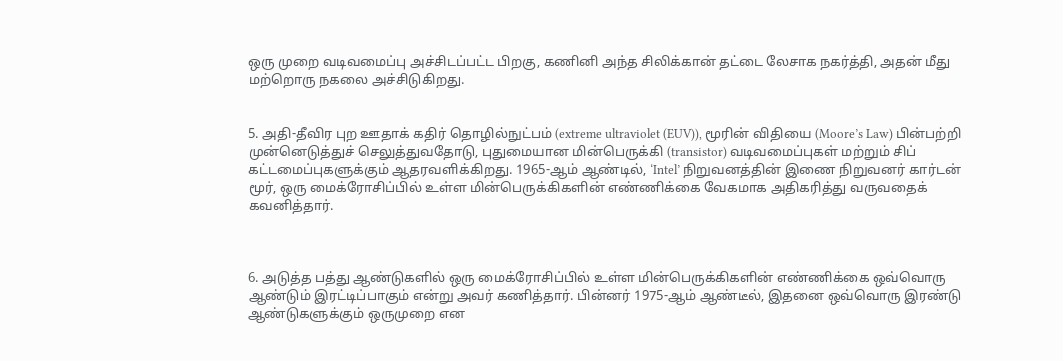ஒரு முறை வடிவமைப்பு அச்சிடப்பட்ட பிறகு, கணினி அந்த சிலிக்கான் தட்டை லேசாக நகர்த்தி, அதன் மீது மற்றொரு நகலை அச்சிடுகிறது.


5. அதி-தீவிர புற ஊதாக் கதிர் தொழில்நுட்பம் (extreme ultraviolet (EUV)), மூரின் விதியை (Moore’s Law) பின்பற்றி முன்னெடுத்துச் செலுத்துவதோடு, புதுமையான மின்பெருக்கி (transistor) வடிவமைப்புகள் மற்றும் சிப் கட்டமைப்புகளுக்கும் ஆதரவளிக்கிறது. 1965-ஆம் ஆண்டில், ‘Intel’ நிறுவனத்தின் இணை நிறுவனர் கார்டன் மூர், ஒரு மைக்ரோசிப்பில் உள்ள மின்பெருக்கிகளின் எண்ணிக்கை வேகமாக அதிகரித்து வருவதைக் கவனித்தார்.



6. அடுத்த பத்து ஆண்டுகளில் ஒரு மைக்ரோசிப்பில் உள்ள மின்பெருக்கிகளின் எண்ணிக்கை ஒவ்வொரு ஆண்டும் இரட்டிப்பாகும் என்று அவர் கணித்தார். பின்னர் 1975-ஆம் ஆண்டீல், இதனை ஒவ்வொரு இரண்டு ஆண்டுகளுக்கும் ஒருமுறை என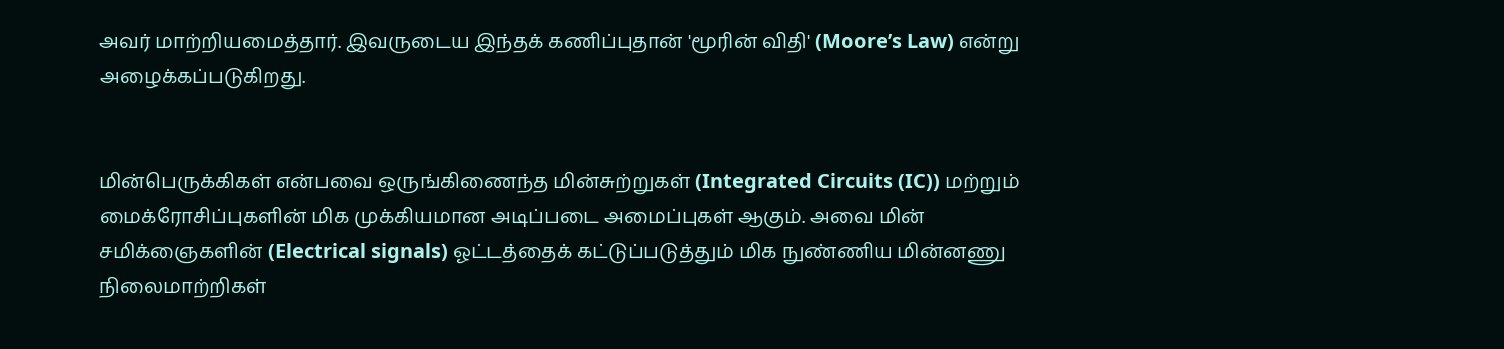அவர் மாற்றியமைத்தார். இவருடைய இந்தக் கணிப்புதான் 'மூரின் விதி' (Moore’s Law) என்று அழைக்கப்படுகிறது.


மின்பெருக்கிகள் என்பவை ஒருங்கிணைந்த மின்சுற்றுகள் (Integrated Circuits (IC)) மற்றும் மைக்ரோசிப்புகளின் மிக முக்கியமான அடிப்படை அமைப்புகள் ஆகும். அவை மின் சமிக்ஞைகளின் (Electrical signals) ஓட்டத்தைக் கட்டுப்படுத்தும் மிக நுண்ணிய மின்னணு நிலைமாற்றிகள்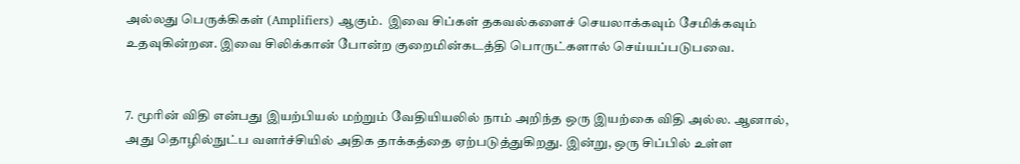அல்லது பெருக்கிகள் (Amplifiers) ஆகும்.  இவை சிப்கள் தகவல்களைச் செயலாக்கவும் சேமிக்கவும் உதவுகின்றன. இவை சிலிக்கான் போன்ற குறைமின்கடத்தி பொருட்களால் செய்யப்படுபவை.


7. மூரின் விதி என்பது இயற்பியல் மற்றும் வேதியியலில் நாம் அறிந்த ஒரு இயற்கை விதி அல்ல. ஆனால், அது தொழில்நுட்ப வளர்ச்சியில் அதிக தாக்கத்தை ஏற்படுத்துகிறது. இன்று, ஒரு சிப்பில் உள்ள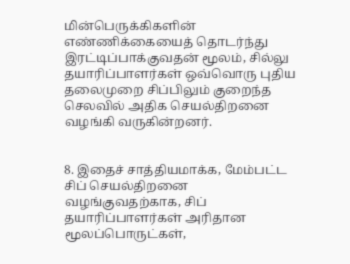மின்பெருக்கிகளின் எண்ணிக்கையைத் தொடர்ந்து இரட்டிப்பாக்குவதன் மூலம், சில்லு தயாரிப்பாளர்கள் ஒவ்வொரு புதிய தலைமுறை சிப்பிலும் குறைந்த செலவில் அதிக செயல்திறனை வழங்கி வருகின்றனர்.


8. இதைச் சாத்தியமாக்க, மேம்பட்ட சிப் செயல்திறனை வழங்குவதற்காக, சிப் தயாரிப்பாளர்கள் அரிதான மூலப்பொருட்கள்,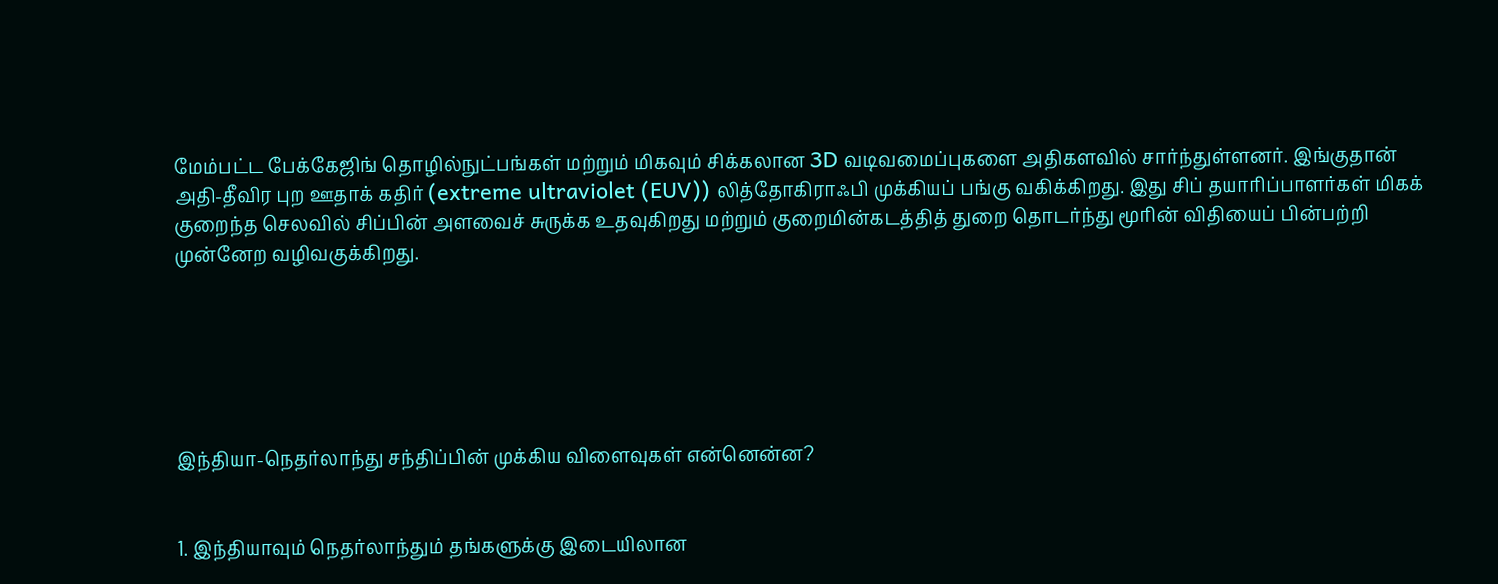மேம்பட்ட பேக்கேஜிங் தொழில்நுட்பங்கள் மற்றும் மிகவும் சிக்கலான 3D வடிவமைப்புகளை அதிகளவில் சார்ந்துள்ளனர். இங்குதான் அதி-தீவிர புற ஊதாக் கதிர் (extreme ultraviolet (EUV)) லித்தோகிராஃபி முக்கியப் பங்கு வகிக்கிறது. இது சிப் தயாரிப்பாளர்கள் மிகக் குறைந்த செலவில் சிப்பின் அளவைச் சுருக்க உதவுகிறது மற்றும் குறைமின்கடத்தித் துறை தொடர்ந்து மூரின் விதியைப் பின்பற்றி முன்னேற வழிவகுக்கிறது.






இந்தியா-நெதர்லாந்து சந்திப்பின் முக்கிய விளைவுகள் என்னென்ன?


1. இந்தியாவும் நெதர்லாந்தும் தங்களுக்கு இடையிலான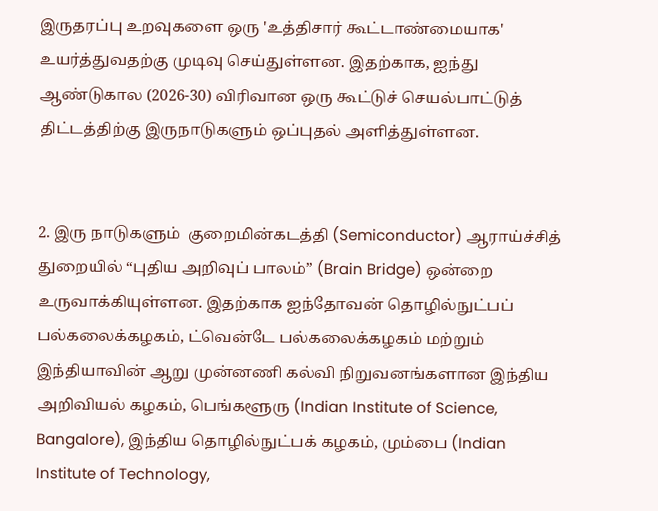இருதரப்பு உறவுகளை ஒரு 'உத்திசார் கூட்டாண்மையாக' உயர்த்துவதற்கு முடிவு செய்துள்ளன. இதற்காக, ஐந்து ஆண்டுகால (2026-30) விரிவான ஒரு கூட்டுச் செயல்பாட்டுத் திட்டத்திற்கு இருநாடுகளும் ஒப்புதல் அளித்துள்ளன.


2. இரு நாடுகளும்  குறைமின்கடத்தி (Semiconductor) ஆராய்ச்சித் துறையில் “புதிய அறிவுப் பாலம்” (Brain Bridge) ஒன்றை உருவாக்கியுள்ளன. இதற்காக ஐந்தோவன் தொழில்நுட்பப் பல்கலைக்கழகம், ட்வென்டே பல்கலைக்கழகம் மற்றும் இந்தியாவின் ஆறு முன்னணி கல்வி நிறுவனங்களான இந்திய அறிவியல் கழகம், பெங்களூரு (Indian Institute of Science, Bangalore), இந்திய தொழில்நுட்பக் கழகம், மும்பை (Indian Institute of Technology,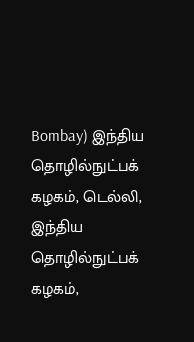Bombay) இந்திய தொழில்நுட்பக் கழகம், டெல்லி, இந்திய தொழில்நுட்பக் கழகம்,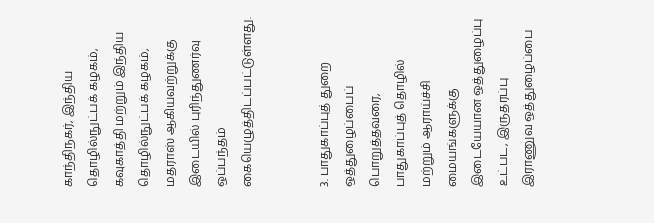காந்திநகர், இந்திய தொழில்நுட்பக் கழகம், கவுகாத்தி மற்றும் இந்திய தொழில்நுட்பக் கழகம், மதராஸ் ஆகியவற்றுக்கு இடையில் புரிந்துணர்வு ஒப்பந்தம் கையெழுத்திடப்பட்டுள்ளது.


3. பாதுகாப்புத் துறை ஒத்துழைப்பைப் பொறுத்தவரை, பாதுகாப்புத் தொழில் மற்றும் ஆராய்ச்சி மையங்களுக்கு இடையேயான ஒத்துழைப்பு உட்பட, இருதரப்பு இராணுவ ஒத்துழைப்பை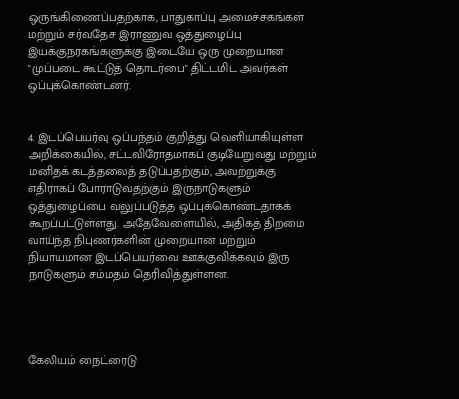ஒருங்கிணைப்பதற்காக, பாதுகாப்பு அமைச்சகங்கள் மற்றும் சர்வதேச இராணுவ ஒத்துழைப்பு இயக்குநரகங்களுக்கு இடையே ஒரு முறையான "முப்படை கூட்டுத் தொடர்பை" திட்டமிட அவர்கள் ஒப்புக்கொண்டனர்.


4. இடப்பெயர்வு ஒப்பந்தம் குறித்து வெளியாகியுள்ள அறிக்கையில், சட்டவிரோதமாகப் குடியேறுவது மற்றும் மனிதக் கடத்தலைத் தடுப்பதற்கும், அவற்றுக்கு எதிராகப் போராடுவதற்கும் இருநாடுகளும் ஒத்துழைப்பை வலுப்படுத்த ஒப்புக்கொண்டதாகக் கூறப்பட்டுள்ளது. அதேவேளையில், அதிகத் திறமை வாய்ந்த நிபுணர்களின் முறையான மற்றும் நியாயமான இடப்பெயர்வை ஊக்குவிக்கவும் இரு நாடுகளும் சம்மதம் தெரிவித்துள்ளன.




கேலியம் நைட்ரைடு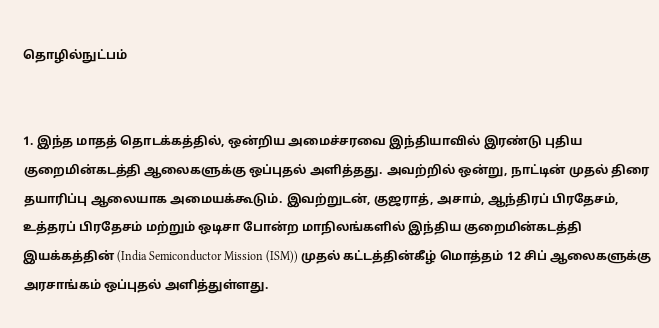தொழில்நுட்பம்


1. இந்த மாதத் தொடக்கத்தில், ஒன்றிய அமைச்சரவை இந்தியாவில் இரண்டு புதிய குறைமின்கடத்தி ஆலைகளுக்கு ஒப்புதல் அளித்தது. அவற்றில் ஒன்று, நாட்டின் முதல் திரை தயாரிப்பு ஆலையாக அமையக்கூடும். இவற்றுடன், குஜராத், அசாம், ஆந்திரப் பிரதேசம், உத்தரப் பிரதேசம் மற்றும் ஒடிசா போன்ற மாநிலங்களில் இந்திய குறைமின்கடத்தி இயக்கத்தின் (India Semiconductor Mission (ISM)) முதல் கட்டத்தின்கீழ் மொத்தம் 12 சிப் ஆலைகளுக்கு அரசாங்கம் ஒப்புதல் அளித்துள்ளது.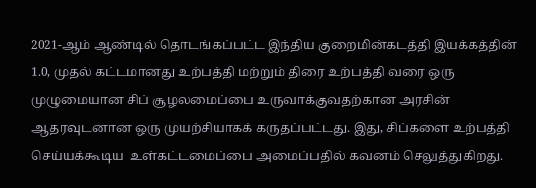2021-ஆம் ஆண்டில் தொடங்கப்பட்ட இந்திய குறைமின்கடத்தி இயக்கத்தின் 1.0, முதல் கட்டமானது உற்பத்தி மற்றும் திரை உற்பத்தி வரை ஒரு முழுமையான சிப் சூழலமைப்பை உருவாக்குவதற்கான அரசின் ஆதரவுடனான ஒரு முயற்சியாகக் கருதப்பட்டது. இது, சிப்களை உற்பத்தி செய்யக்கூடிய  உள்கட்டமைப்பை அமைப்பதில் கவனம் செலுத்துகிறது.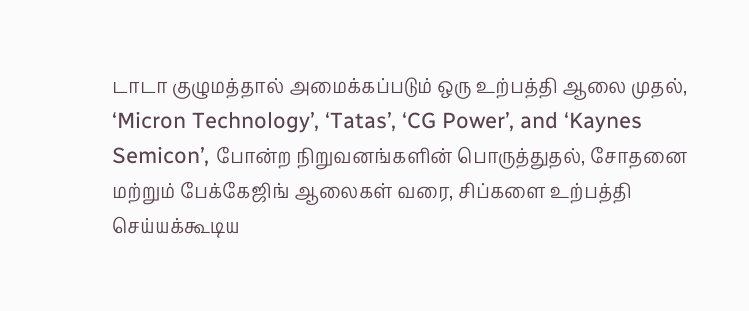டாடா குழுமத்தால் அமைக்கப்படும் ஒரு உற்பத்தி ஆலை முதல், ‘Micron Technology’, ‘Tatas’, ‘CG Power’, and ‘Kaynes Semicon’, போன்ற நிறுவனங்களின் பொருத்துதல், சோதனை மற்றும் பேக்கேஜிங் ஆலைகள் வரை, சிப்களை உற்பத்தி செய்யக்கூடிய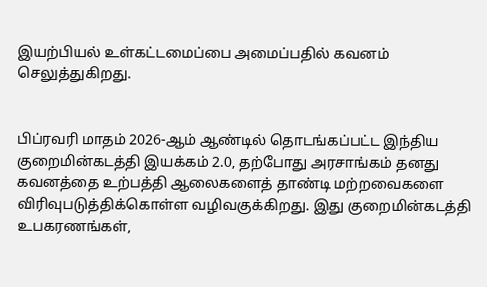இயற்பியல் உள்கட்டமைப்பை அமைப்பதில் கவனம் செலுத்துகிறது.


பிப்ரவரி மாதம் 2026-ஆம் ஆண்டில் தொடங்கப்பட்ட இந்திய குறைமின்கடத்தி இயக்கம் 2.0, தற்போது அரசாங்கம் தனது கவனத்தை உற்பத்தி ஆலைகளைத் தாண்டி மற்றவைகளை விரிவுபடுத்திக்கொள்ள வழிவகுக்கிறது. இது குறைமின்கடத்தி உபகரணங்கள்,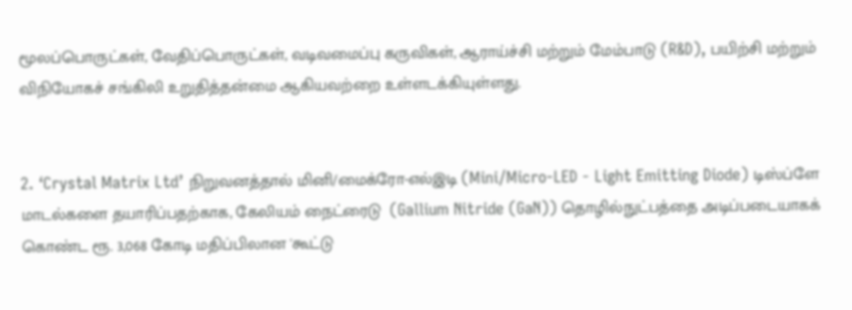மூலப்பொருட்கள், வேதிப்பொருட்கள், வடிவமைப்பு கருவிகள், ஆராய்ச்சி மற்றும் மேம்பாடு (R&D), பயிற்சி மற்றும் விநியோகச் சங்கிலி உறுதித்தன்மை ஆகியவற்றை உள்ளடக்கியுள்ளது.


2. ‘Crystal Matrix Ltd’ நிறுவனத்தால் மினி/மைக்ரோ-எல்இடி (Mini/Micro-LED - Light Emitting Diode) டிஸ்ப்ளே மாடல்களை தயாரிப்பதற்காக, கேலியம் நைட்ரைடு  (Gallium Nitride (GaN)) தொழில்நுட்பத்தை அடிப்படையாகக் கொண்ட ரூ. 3,068 கோடி மதிப்பிலான 'கூட்டு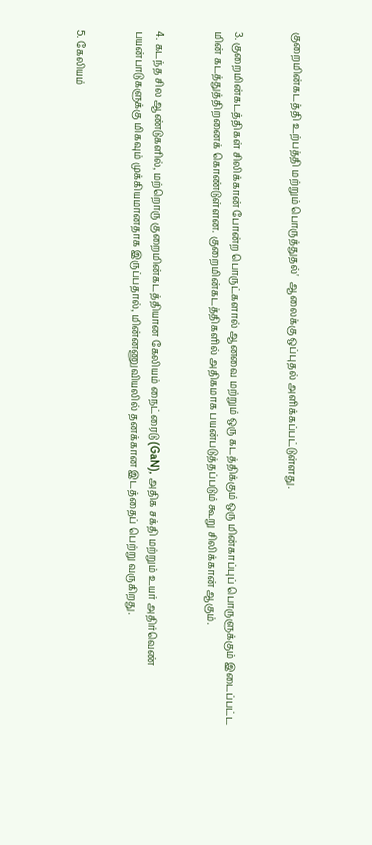குறைமின்கடத்தி உற்பத்தி மற்றும் பொருத்துதல்'  ஆலைக்கு ஒப்புதல் அளிக்கப்பட்டுள்ளது.


3. குறைமின்கடத்திகள் சிலிக்கான் போன்ற பொருட்களால் ஆனவை மற்றும் ஒரு கடத்திக்கும் ஒரு மின்காப்புப் பொருளுக்கும் இடைப்பட்ட மின் கடத்துத்திறனைக் கொண்டுள்ளன. குறைமின்கடத்திகளில் அதிகமாக பயன்படுத்தப்படும் கூறு சிலிக்கான் ஆகும்.


4. கடந்த சில ஆண்டுகளில், மற்றொரு குறைமின்கடத்தியான கேலியம் நைட்ரைடு (GaN), அதிக சக்தி மற்றும் உயர் அதிர்வெண் பயன்பாடுகளுக்கு மிகவும் முக்கியமானதாக இருப்பதால், மின்னணுவியலில் தனக்கான இடத்தைப் பெற்று வருகிறது.


5. கேலியம்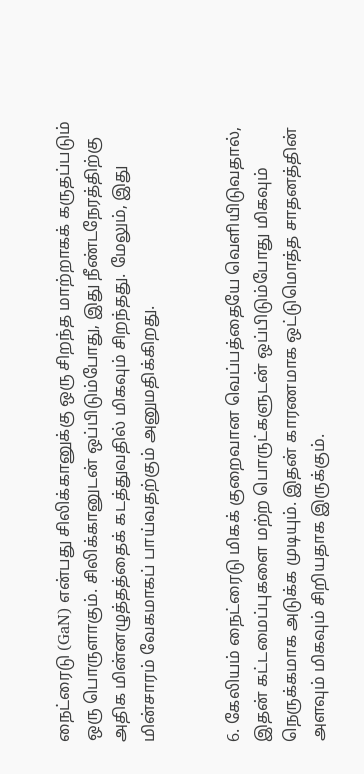நைட்ரைடு (GaN) என்பது சிலிக்கானுக்கு ஒரு சிறந்த மாற்றாகக் கருதப்படும் ஒரு பொருளாகும். சிலிக்கானுடன் ஒப்பிடும்போது, இது நீண்டநேரத்திற்கு அதிக மின்னழுத்தத்தைக் கடத்துவதில் மிகவும் சிறந்தது. மேலும், இது மின்சாரம் வேகமாகப் பாய்வதற்கும் அனுமதிக்கிறது.


6. கேலியம் நைட்ரைடு மிகக் குறைவான வெப்பத்தையே வெளியிடுவதால், இதன் கட்டமைப்புகளை மற்ற பொருட்களுடன் ஒப்பிடும்போது மிகவும் நெருக்கமாக அடுக்க முடியும். இதன் காரணமாக ஒட்டுமொத்த சாதனத்தின் அளவும் மிகவும் சிறியதாக இருக்கும்.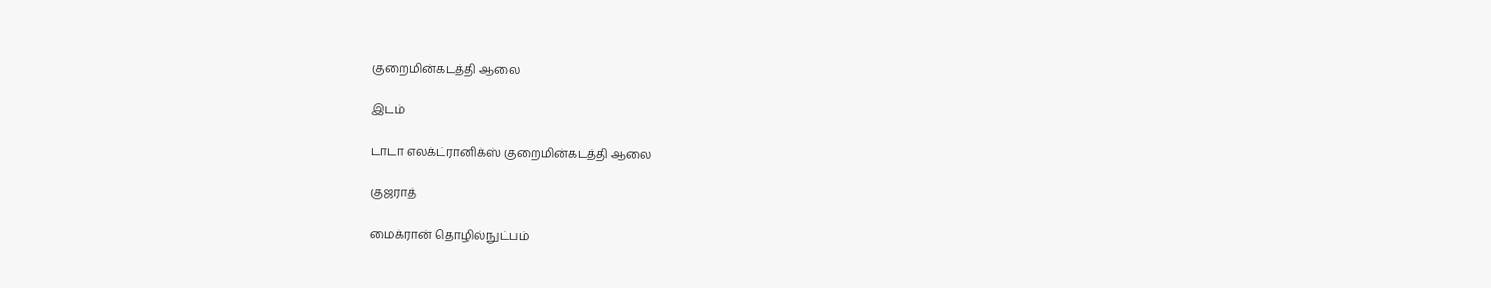குறைமின்கடத்தி ஆலை

இடம்

டாடா எலக்ட்ரானிக்ஸ் குறைமின்கடத்தி ஆலை

குஜராத்

மைக்ரான் தொழில்நுட்பம்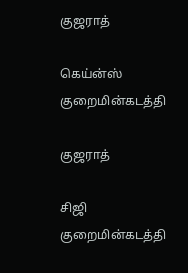குஜராத்

கெய்ன்ஸ் குறைமின்கடத்தி

குஜராத்

சிஜி குறைமின்கடத்தி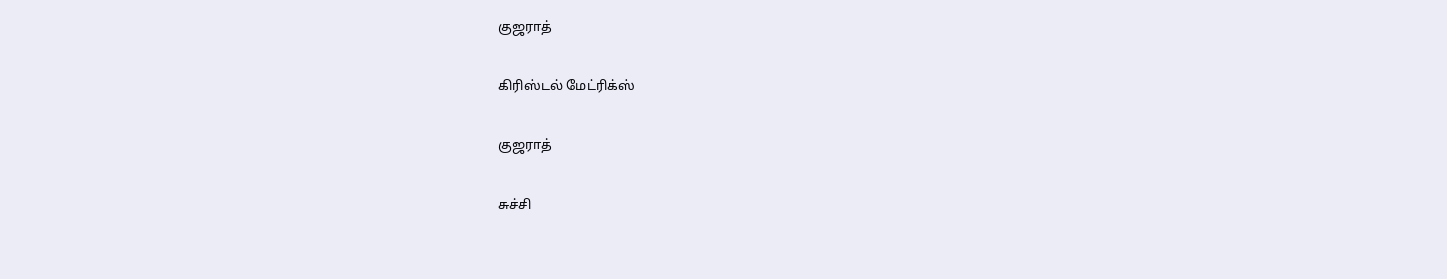குஜராத்

கிரிஸ்டல் மேட்ரிக்ஸ்

குஜராத்

சுச்சி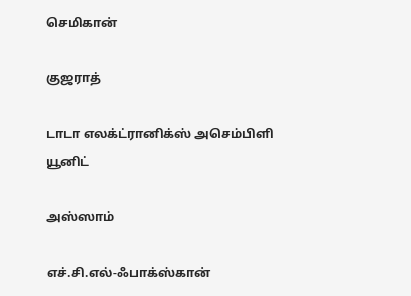செமிகான்

குஜராத்

டாடா எலக்ட்ரானிக்ஸ் அசெம்பிளி யூனிட்

அஸ்ஸாம்

எச்.சி.எல்-ஃபாக்ஸ்கான்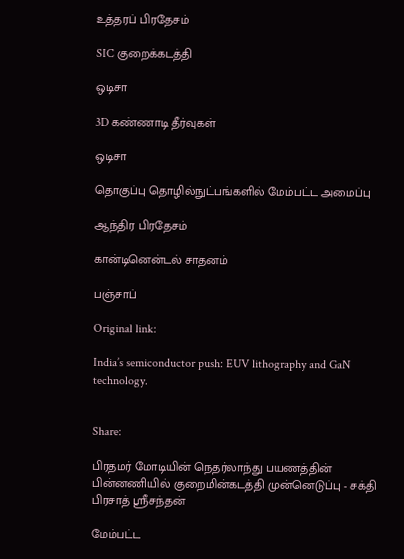உத்தரப் பிரதேசம்

SIC குறைக்கடத்தி

ஒடிசா

3D கண்ணாடி தீர்வுகள்

ஒடிசா

தொகுப்பு தொழில்நுட்பங்களில் மேம்பட்ட அமைப்பு

ஆந்திர பிரதேசம்

கான்டினென்டல் சாதனம்

பஞ்சாப்

Original link:

India’s semiconductor push: EUV lithography and GaN technology.


Share:

பிரதமர் மோடியின் நெதர்லாந்து பயணத்தின் பின்னணியில் குறைமின்கடத்தி முன்னெடுப்பு - சக்தி பிரசாத் ஸ்ரீசந்தன்

மேம்பட்ட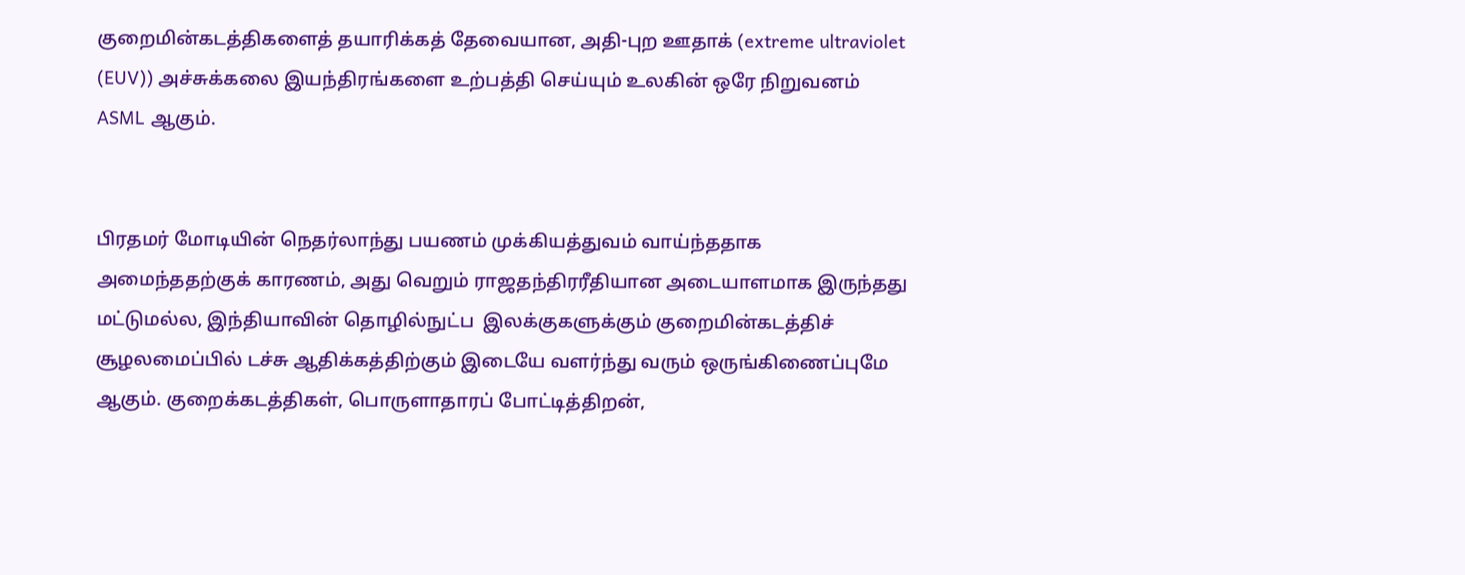குறைமின்கடத்திகளைத் தயாரிக்கத் தேவையான, அதி-புற ஊதாக் (extreme ultraviolet (EUV)) அச்சுக்கலை இயந்திரங்களை உற்பத்தி செய்யும் உலகின் ஒரே நிறுவனம் ASML ஆகும்.


பிரதமர் மோடியின் நெதர்லாந்து பயணம் முக்கியத்துவம் வாய்ந்ததாக அமைந்ததற்குக் காரணம், அது வெறும் ராஜதந்திரரீதியான அடையாளமாக இருந்தது மட்டுமல்ல, இந்தியாவின் தொழில்நுட்ப  இலக்குகளுக்கும் குறைமின்கடத்திச் சூழலமைப்பில் டச்சு ஆதிக்கத்திற்கும் இடையே வளர்ந்து வரும் ஒருங்கிணைப்புமே ஆகும். குறைக்கடத்திகள், பொருளாதாரப் போட்டித்திறன்,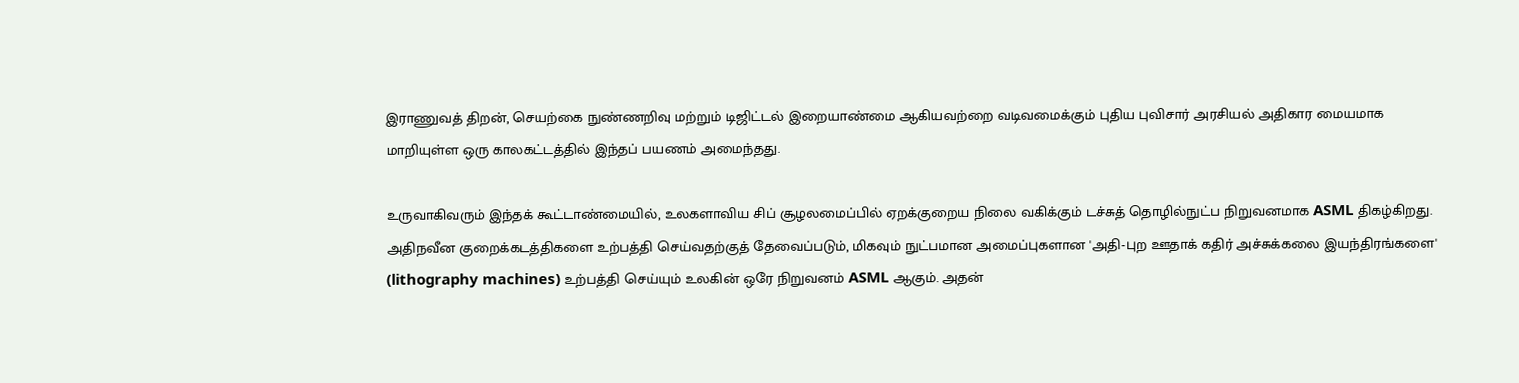இராணுவத் திறன், செயற்கை நுண்ணறிவு மற்றும் டிஜிட்டல் இறையாண்மை ஆகியவற்றை வடிவமைக்கும் புதிய புவிசார் அரசியல் அதிகார மையமாக  மாறியுள்ள ஒரு காலகட்டத்தில் இந்தப் பயணம் அமைந்தது.

உருவாகிவரும் இந்தக் கூட்டாண்மையில், உலகளாவிய சிப் சூழலமைப்பில் ஏறக்குறைய நிலை வகிக்கும் டச்சுத் தொழில்நுட்ப நிறுவனமாக ASML திகழ்கிறது. அதிநவீன குறைக்கடத்திகளை உற்பத்தி செய்வதற்குத் தேவைப்படும், மிகவும் நுட்பமான அமைப்புகளான 'அதி-புற ஊதாக் கதிர் அச்சுக்கலை இயந்திரங்களை' (lithography machines) உற்பத்தி செய்யும் உலகின் ஒரே நிறுவனம் ASML ஆகும். அதன்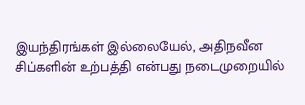இயந்திரங்கள் இல்லையேல், அதிநவீன சிப்களின் உற்பத்தி என்பது நடைமுறையில்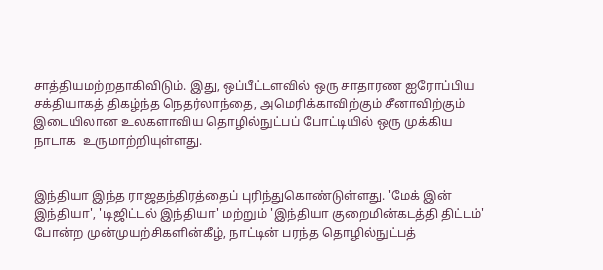சாத்தியமற்றதாகிவிடும். இது, ஒப்பீட்டளவில் ஒரு சாதாரண ஐரோப்பிய சக்தியாகத் திகழ்ந்த நெதர்லாந்தை, அமெரிக்காவிற்கும் சீனாவிற்கும் இடையிலான உலகளாவிய தொழில்நுட்பப் போட்டியில் ஒரு முக்கிய நாடாக  உருமாற்றியுள்ளது.


இந்தியா இந்த ராஜதந்திரத்தைப் புரிந்துகொண்டுள்ளது. 'மேக் இன் இந்தியா', 'டிஜிட்டல் இந்தியா' மற்றும் 'இந்தியா குறைமின்கடத்தி திட்டம்' போன்ற முன்முயற்சிகளின்கீழ், நாட்டின் பரந்த தொழில்நுட்பத்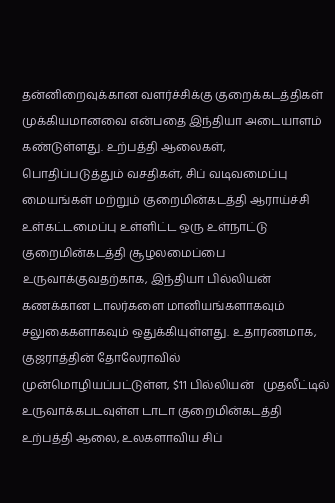தன்னிறைவுக்கான வளர்ச்சிக்கு குறைக்கடத்திகள் முக்கியமானவை என்பதை இந்தியா அடையாளம் கண்டுள்ளது. உற்பத்தி ஆலைகள், பொதிப்படுத்தும் வசதிகள், சிப் வடிவமைப்பு மையங்கள் மற்றும் குறைமின்கடத்தி ஆராய்ச்சி உள்கட்டமைப்பு உள்ளிட்ட ஒரு உள்நாட்டு குறைமின்கடத்தி சூழலமைப்பை உருவாக்குவதற்காக, இந்தியா பில்லியன் கணக்கான டாலர்களை மானியங்களாகவும் சலுகைகளாகவும் ஒதுக்கியுள்ளது. உதாரணமாக, குஜராத்தின் தோலேராவில் முன்மொழியப்பட்டுள்ள, $11 பில்லியன்   முதலீட்டில் உருவாக்கபடவுள்ள டாடா குறைமின்கடத்தி உற்பத்தி ஆலை, உலகளாவிய சிப்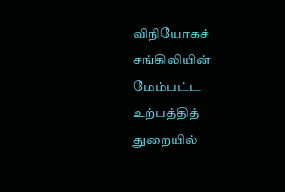விநியோகச் சங்கிலியின் மேம்பட்ட உற்பத்தித் துறையில்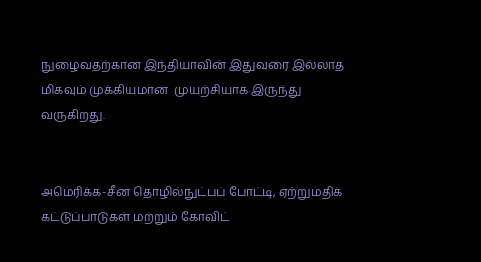நுழைவதற்கான இந்தியாவின் இதுவரை இல்லாத மிகவும் முக்கியமான  முயற்சியாக இருந்து வருகிறது.


அமெரிக்க-சீன தொழில்நுட்பப் போட்டி, ஏற்றுமதிக் கட்டுப்பாடுகள் மற்றும் கோவிட்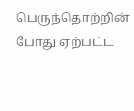பெருந்தொற்றின் போது ஏற்பட்ட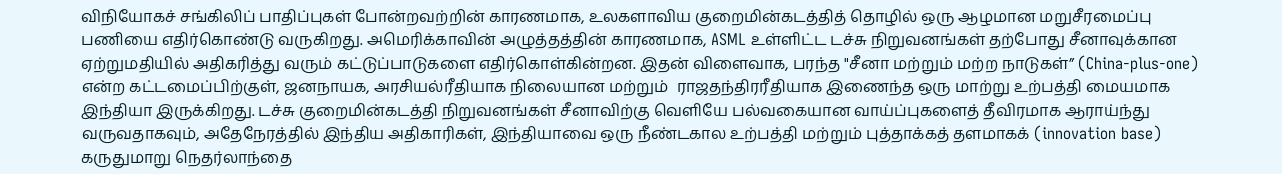விநியோகச் சங்கிலிப் பாதிப்புகள் போன்றவற்றின் காரணமாக, உலகளாவிய குறைமின்கடத்தித் தொழில் ஒரு ஆழமான மறுசீரமைப்பு பணியை எதிர்கொண்டு வருகிறது. அமெரிக்காவின் அழுத்தத்தின் காரணமாக, ASML உள்ளிட்ட டச்சு நிறுவனங்கள் தற்போது சீனாவுக்கான ஏற்றுமதியில் அதிகரித்து வரும் கட்டுப்பாடுகளை எதிர்கொள்கின்றன. இதன் விளைவாக, பரந்த "சீனா மற்றும் மற்ற நாடுகள்” (China-plus-one) என்ற கட்டமைப்பிற்குள், ஜனநாயக, அரசியல்ரீதியாக நிலையான மற்றும்  ராஜதந்திரரீதியாக இணைந்த ஒரு மாற்று உற்பத்தி மையமாக இந்தியா இருக்கிறது. டச்சு குறைமின்கடத்தி நிறுவனங்கள் சீனாவிற்கு வெளியே பல்வகையான வாய்ப்புகளைத் தீவிரமாக ஆராய்ந்து வருவதாகவும், அதேநேரத்தில் இந்திய அதிகாரிகள், இந்தியாவை ஒரு நீண்டகால உற்பத்தி மற்றும் புத்தாக்கத் தளமாகக் (innovation base) கருதுமாறு நெதர்லாந்தை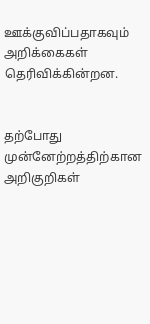ஊக்குவிப்பதாகவும் அறிக்கைகள் தெரிவிக்கின்றன.


தற்போது முன்னேற்றத்திற்கான அறிகுறிகள்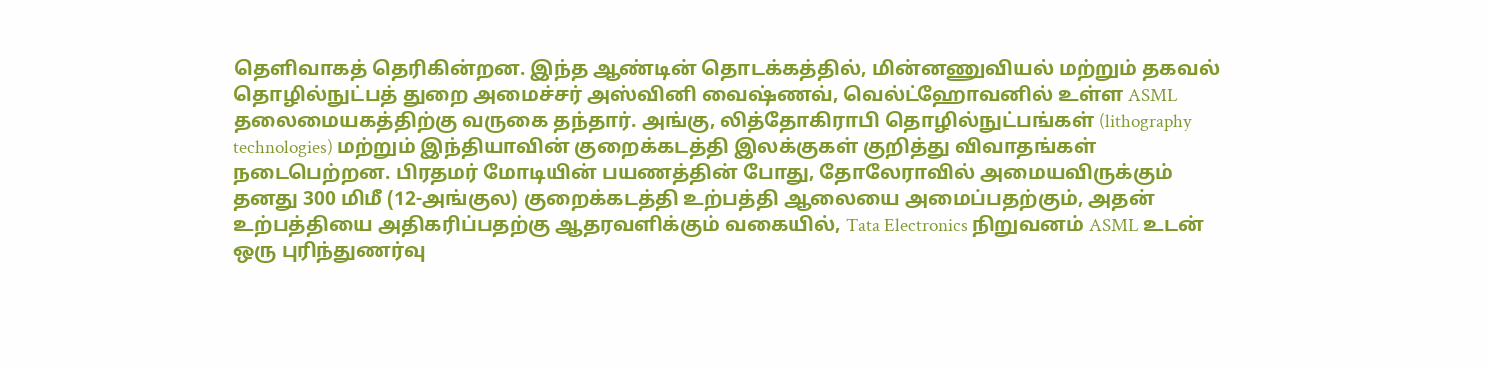தெளிவாகத் தெரிகின்றன. இந்த ஆண்டின் தொடக்கத்தில், மின்னணுவியல் மற்றும் தகவல் தொழில்நுட்பத் துறை அமைச்சர் அஸ்வினி வைஷ்ணவ், வெல்ட்ஹோவனில் உள்ள ASML தலைமையகத்திற்கு வருகை தந்தார். அங்கு, லித்தோகிராபி தொழில்நுட்பங்கள் (lithography technologies) மற்றும் இந்தியாவின் குறைக்கடத்தி இலக்குகள் குறித்து விவாதங்கள் நடைபெற்றன. பிரதமர் மோடியின் பயணத்தின் போது, தோலேராவில் அமையவிருக்கும் தனது 300 மிமீ (12-அங்குல) குறைக்கடத்தி உற்பத்தி ஆலையை அமைப்பதற்கும், அதன் உற்பத்தியை அதிகரிப்பதற்கு ஆதரவளிக்கும் வகையில், Tata Electronics நிறுவனம் ASML உடன் ஒரு புரிந்துணர்வு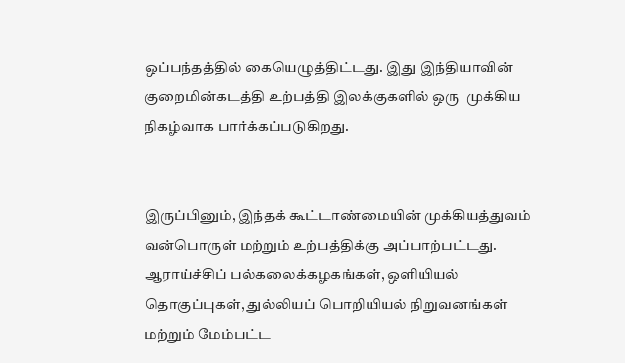ஒப்பந்தத்தில் கையெழுத்திட்டது. இது இந்தியாவின் குறைமின்கடத்தி உற்பத்தி இலக்குகளில் ஒரு  முக்கிய நிகழ்வாக பார்க்கப்படுகிறது.


இருப்பினும், இந்தக் கூட்டாண்மையின் முக்கியத்துவம் வன்பொருள் மற்றும் உற்பத்திக்கு அப்பாற்பட்டது. ஆராய்ச்சிப் பல்கலைக்கழகங்கள், ஒளியியல் தொகுப்புகள், துல்லியப் பொறியியல் நிறுவனங்கள் மற்றும் மேம்பட்ட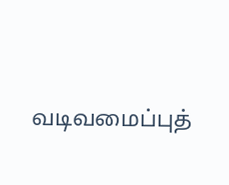வடிவமைப்புத்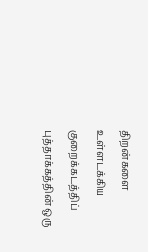திறன்களை உள்ளடக்கிய குறைக்கடத்திப் புத்தாக்கத்தின் ஒரு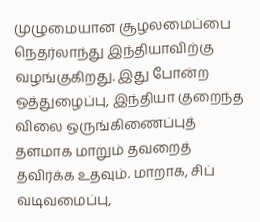முழுமையான சூழலமைப்பை நெதர்லாந்து இந்தியாவிற்கு வழங்குகிறது. இது போன்ற ஒத்துழைப்பு, இந்தியா குறைந்த விலை ஒருங்கிணைப்புத் தளமாக மாறும் தவறைத் தவிர்க்க உதவும். மாறாக, சிப் வடிவமைப்பு,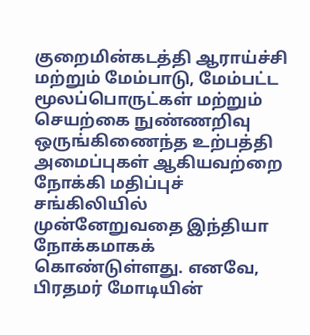குறைமின்கடத்தி ஆராய்ச்சி மற்றும் மேம்பாடு, மேம்பட்ட மூலப்பொருட்கள் மற்றும் செயற்கை நுண்ணறிவு ஒருங்கிணைந்த உற்பத்தி அமைப்புகள் ஆகியவற்றை நோக்கி மதிப்புச் சங்கிலியில் முன்னேறுவதை இந்தியா நோக்கமாகக் கொண்டுள்ளது. எனவே, பிரதமர் மோடியின்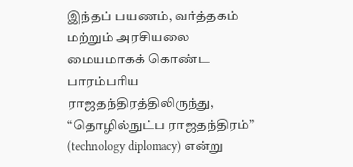இந்தப் பயணம், வர்த்தகம் மற்றும் அரசியலை மையமாகக் கொண்ட பாரம்பரிய ராஜதந்திரத்திலிருந்து, “தொழில்நுட்ப ராஜதந்திரம்” (technology diplomacy) என்று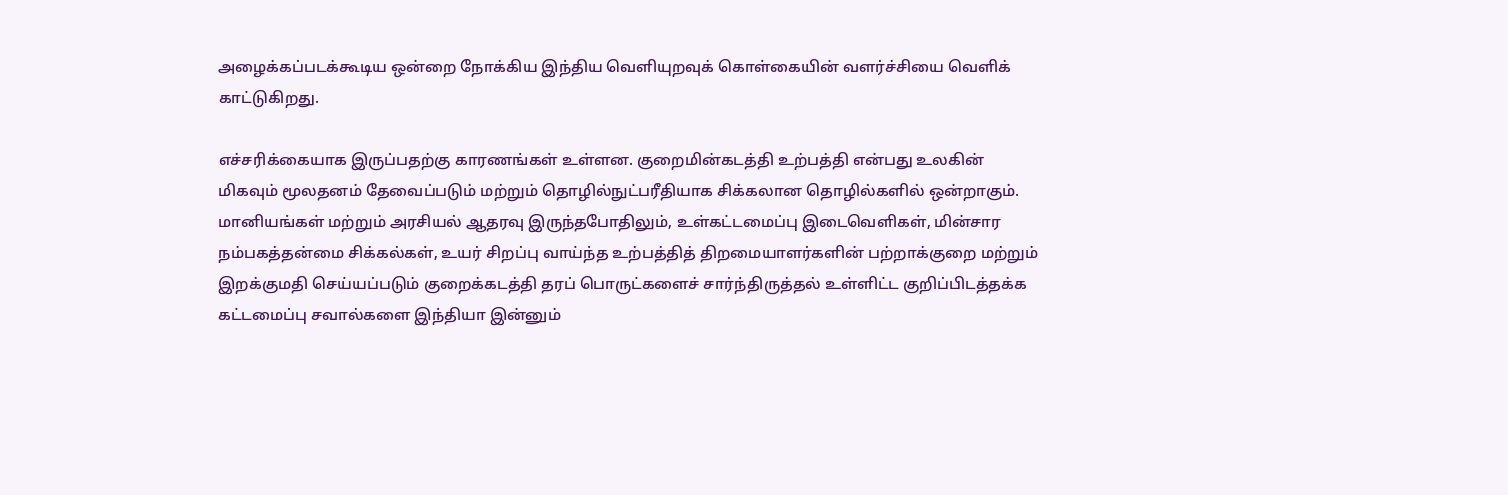அழைக்கப்படக்கூடிய ஒன்றை நோக்கிய இந்திய வெளியுறவுக் கொள்கையின் வளர்ச்சியை வெளிக் காட்டுகிறது.

எச்சரிக்கையாக இருப்பதற்கு காரணங்கள் உள்ளன. குறைமின்கடத்தி உற்பத்தி என்பது உலகின் மிகவும் மூலதனம் தேவைப்படும் மற்றும் தொழில்நுட்பரீதியாக சிக்கலான தொழில்களில் ஒன்றாகும். மானியங்கள் மற்றும் அரசியல் ஆதரவு இருந்தபோதிலும், உள்கட்டமைப்பு இடைவெளிகள், மின்சார நம்பகத்தன்மை சிக்கல்கள், உயர் சிறப்பு வாய்ந்த உற்பத்தித் திறமையாளர்களின் பற்றாக்குறை மற்றும் இறக்குமதி செய்யப்படும் குறைக்கடத்தி தரப் பொருட்களைச் சார்ந்திருத்தல் உள்ளிட்ட குறிப்பிடத்தக்க கட்டமைப்பு சவால்களை இந்தியா இன்னும்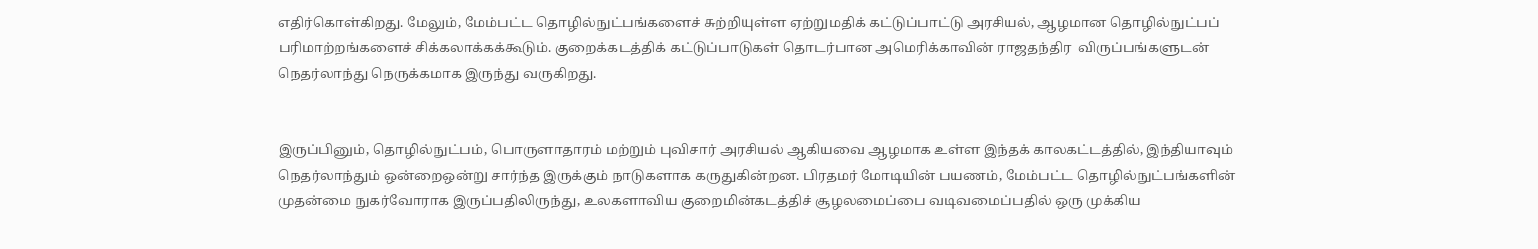எதிர்கொள்கிறது. மேலும், மேம்பட்ட தொழில்நுட்பங்களைச் சுற்றியுள்ள ஏற்றுமதிக் கட்டுப்பாட்டு அரசியல், ஆழமான தொழில்நுட்பப் பரிமாற்றங்களைச் சிக்கலாக்கக்கூடும். குறைக்கடத்திக் கட்டுப்பாடுகள் தொடர்பான அமெரிக்காவின் ராஜதந்திர  விருப்பங்களுடன் நெதர்லாந்து நெருக்கமாக இருந்து வருகிறது.


இருப்பினும், தொழில்நுட்பம், பொருளாதாரம் மற்றும் புவிசார் அரசியல் ஆகியவை ஆழமாக உள்ள இந்தக் காலகட்டத்தில், இந்தியாவும் நெதர்லாந்தும் ஒன்றைஒன்று சார்ந்த இருக்கும் நாடுகளாக கருதுகின்றன. பிரதமர் மோடியின் பயணம், மேம்பட்ட தொழில்நுட்பங்களின் முதன்மை நுகர்வோராக இருப்பதிலிருந்து, உலகளாவிய குறைமின்கடத்திச் சூழலமைப்பை வடிவமைப்பதில் ஒரு முக்கிய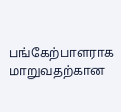பங்கேற்பாளராக மாறுவதற்கான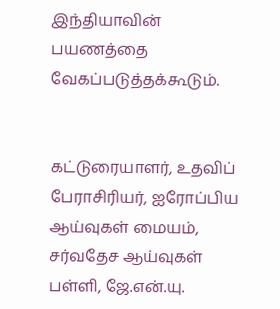இந்தியாவின்  பயணத்தை  வேகப்படுத்தக்கூடும்.


கட்டுரையாளர், உதவிப் பேராசிரியர், ஐரோப்பிய ஆய்வுகள் மையம், சர்வதேச ஆய்வுகள் பள்ளி, ஜே.என்.யு.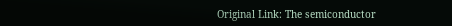Original Link: The semiconductor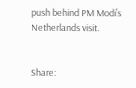push behind PM Modi’s Netherlands visit.


Share: